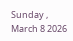Sunday , March 8 2026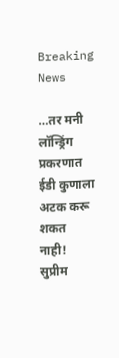Breaking News

…तर मनी लॉन्ड्रिंग प्रकरणात ईडी कुणाला अटक करू शकत नाही! सुप्रीम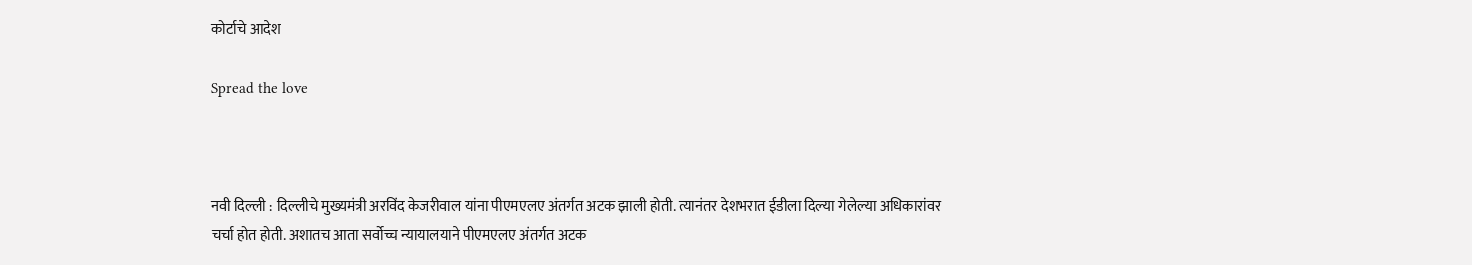कोर्टाचे आदेश

Spread the love



नवी दिल्ली : दिल्लीचे मुख्यमंत्री अरविंद केजरीवाल यांना पीएमएलए अंतर्गत अटक झाली होती. त्यानंतर देशभरात ईडीला दिल्या गेलेल्या अधिकारांवर चर्चा होत होती. अशातच आता सर्वोच्च न्यायालयाने पीएमएलए अंतर्गत अटक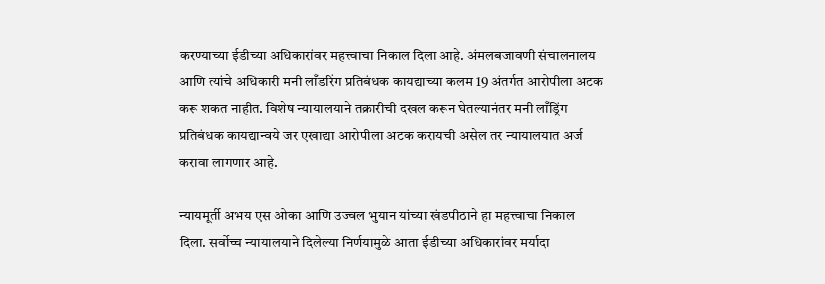करण्याच्या ईडीच्या अधिकारांवर महत्त्वाचा निकाल दिला आहे. अंमलबजावणी संचालनालय आणि त्यांचे अधिकारी मनी लाँडरिंग प्रतिबंधक कायद्याच्या कलम 19 अंतर्गत आरोपीला अटक करू शकत नाहीत. विशेष न्यायालयाने तक्रारीची दखल करून घेतल्यानंतर मनी लाँड्रिंग प्रतिबंधक कायद्यान्वये जर एखाद्या आरोपीला अटक करायची असेल तर न्यायालयात अर्ज करावा लागणार आहे.

न्यायमूर्ती अभय एस ओका आणि उज्वल भुयान यांच्या खंडपीठाने हा महत्त्वाचा निकाल दिला. सर्वोच्च न्यायालयाने दिलेल्या निर्णयामुळे आता ईडीच्या अधिकारांवर मर्यादा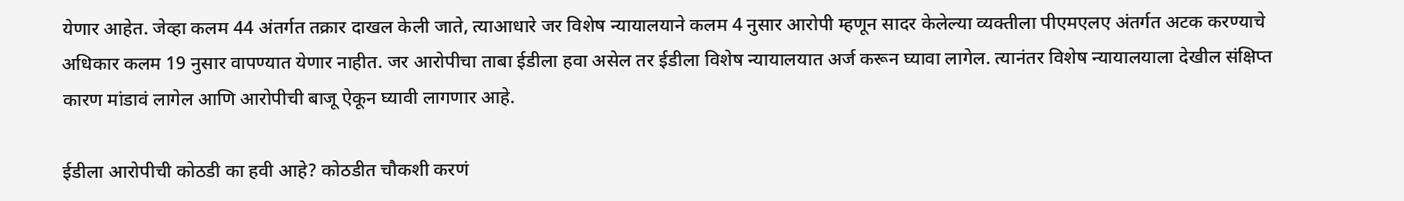येणार आहेत. जेव्हा कलम 44 अंतर्गत तक्रार दाखल केली जाते, त्याआधारे जर विशेष न्यायालयाने कलम 4 नुसार आरोपी म्हणून सादर केलेल्या व्यक्तीला पीएमएलए अंतर्गत अटक करण्याचे अधिकार कलम 19 नुसार वापण्यात येणार नाहीत. जर आरोपीचा ताबा ईडीला हवा असेल तर ईडीला विशेष न्यायालयात अर्ज करून घ्यावा लागेल. त्यानंतर विशेष न्यायालयाला देखील संक्षिप्त कारण मांडावं लागेल आणि आरोपीची बाजू ऐकून घ्यावी लागणार आहे.

ईडीला आरोपीची कोठडी का हवी आहे? कोठडीत चौकशी करणं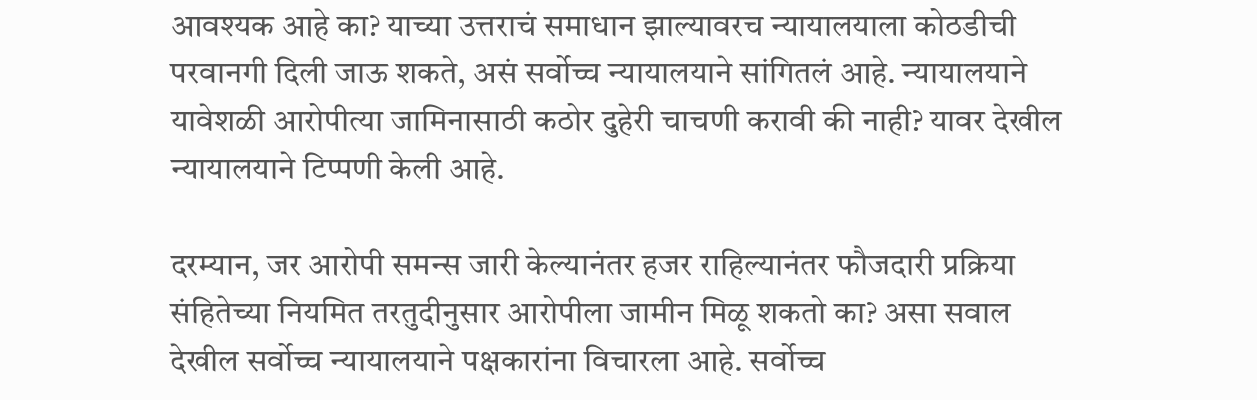आवश्यक आहे का? याच्या उत्तराचं समाधान झाल्यावरच न्यायालयाला कोठडीची परवानगी दिली जाऊ शकते, असं सर्वोच्च न्यायालयाने सांगितलं आहे. न्यायालयाने यावेशळी आरोपीत्या जामिनासाठी कठोर दुहेरी चाचणी करावी की नाही? यावर देखील न्यायालयाने टिप्पणी केली आहे.

दरम्यान, जर आरोपी समन्स जारी केल्यानंतर हजर राहिल्यानंतर फौजदारी प्रक्रिया संहितेच्या नियमित तरतुदीनुसार आरोपीला जामीन मिळू शकतो का? असा सवाल देखील सर्वोच्च न्यायालयाने पक्षकारांना विचारला आहे. सर्वोच्च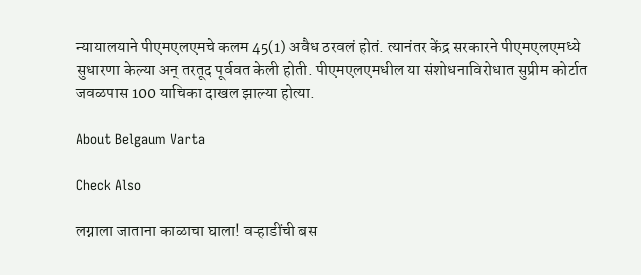न्यायालयाने पीएमएलएमचे कलम 45(1) अवैध ठरवलं होतं. त्यानंतर केंद्र सरकारने पीएमएलएमध्ये सुधारणा केल्या अन् तरतूद पूर्ववत केली होती. पीएमएलएमधील या संशोधनाविरोधात सुप्रीम कोर्टात जवळपास 100 याचिका दाखल झाल्या होत्या.

About Belgaum Varta

Check Also

लग्नाला जाताना काळाचा घाला! वऱ्हाडींची बस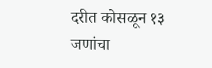दरीत कोसळून १३ जणांचा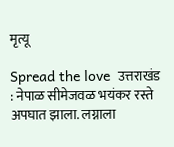मृत्यू

Spread the love  उत्तराखंड : नेपाळ सीमेजवळ भयंकर रस्ते अपघात झाला. लग्नाला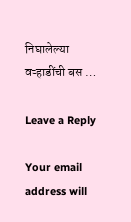निघालेल्या वऱ्हाडींची बस …

Leave a Reply

Your email address will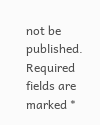not be published. Required fields are marked *